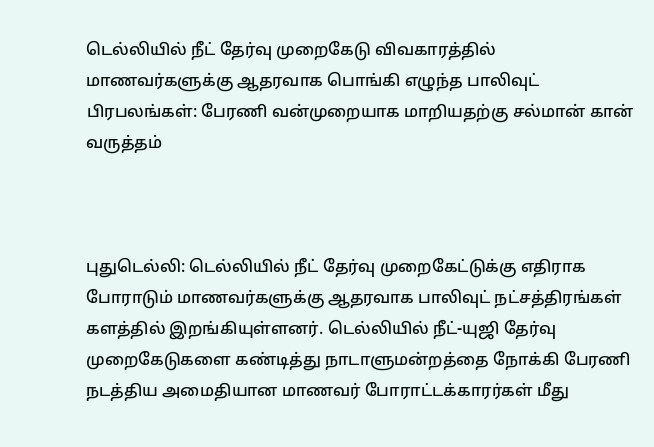டெல்லியில் நீட் தேர்வு முறைகேடு விவகாரத்தில் மாணவர்களுக்கு ஆதரவாக பொங்கி எழுந்த பாலிவுட் பிரபலங்கள்: பேரணி வன்முறையாக மாறியதற்கு சல்மான் கான் வருத்தம்



புதுடெல்லி: டெல்லியில் நீட் தேர்வு முறைகேட்டுக்கு எதிராக போராடும் மாணவர்களுக்கு ஆதரவாக பாலிவுட் நட்சத்திரங்கள் களத்தில் இறங்கியுள்ளனர். டெல்லியில் நீட்-யுஜி தேர்வு முறைகேடுகளை கண்டித்து நாடாளுமன்றத்தை நோக்கி பேரணி நடத்திய அமைதியான மாணவர் போராட்டக்காரர்கள் மீது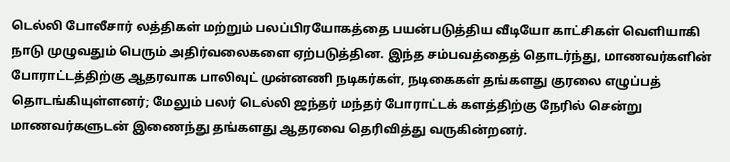டெல்லி போலீசார் லத்திகள் மற்றும் பலப்பிரயோகத்தை பயன்படுத்திய வீடியோ காட்சிகள் வெளியாகி நாடு முழுவதும் பெரும் அதிர்வலைகளை ஏற்படுத்தின. இந்த சம்பவத்தைத் தொடர்ந்து, மாணவர்களின் போராட்டத்திற்கு ஆதரவாக பாலிவுட் முன்னணி நடிகர்கள், நடிகைகள் தங்களது குரலை எழுப்பத் தொடங்கியுள்ளனர்; மேலும் பலர் டெல்லி ஜந்தர் மந்தர் போராட்டக் களத்திற்கு நேரில் சென்று மாணவர்களுடன் இணைந்து தங்களது ஆதரவை தெரிவித்து வருகின்றனர்.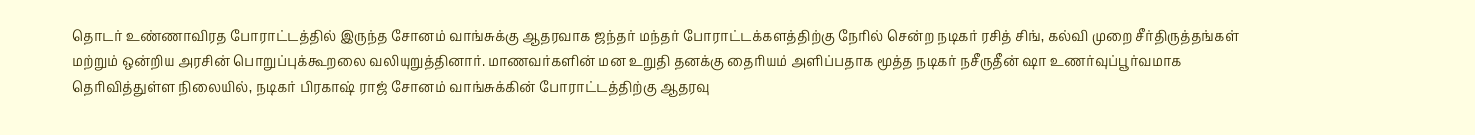தொடர் உண்ணாவிரத போராட்டத்தில் இருந்த சோனம் வாங்சுக்கு ஆதரவாக ஜந்தர் மந்தர் போராட்டக்களத்திற்கு நேரில் சென்ற நடிகர் ரசித் சிங், கல்வி முறை சீர்திருத்தங்கள் மற்றும் ஒன்றிய அரசின் பொறுப்புக்கூறலை வலியுறுத்தினார். மாணவர்களின் மன உறுதி தனக்கு தைரியம் அளிப்பதாக மூத்த நடிகர் நசீருதீன் ஷா உணர்வுப்பூர்வமாக தெரிவித்துள்ள நிலையில், நடிகர் பிரகாஷ் ராஜ் சோனம் வாங்சுக்கின் போராட்டத்திற்கு ஆதரவு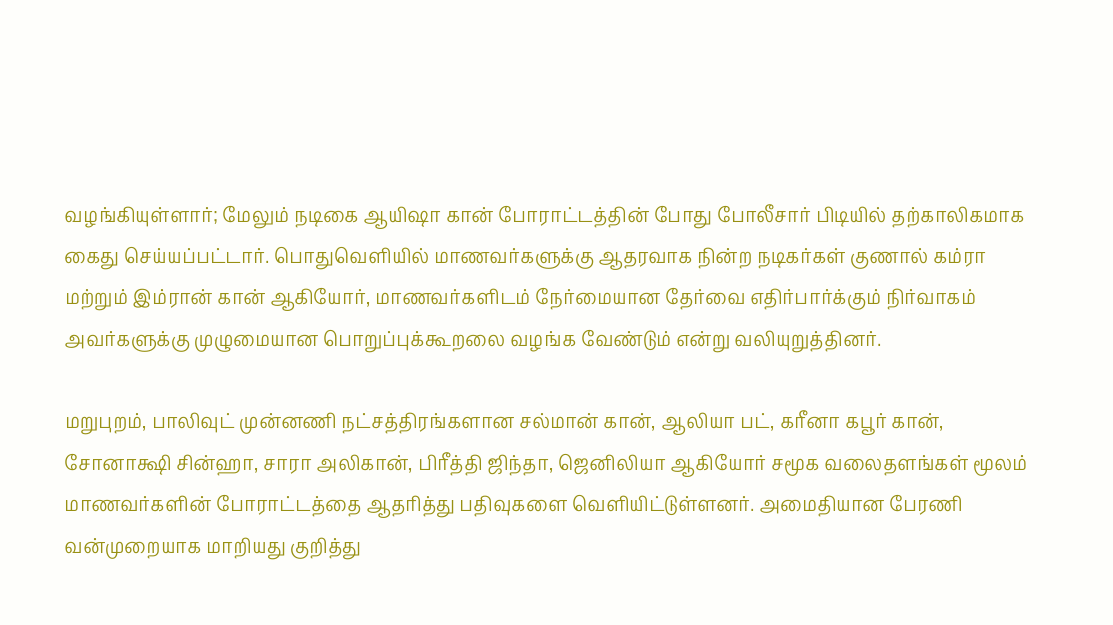வழங்கியுள்ளார்; மேலும் நடிகை ஆயிஷா கான் போராட்டத்தின் போது போலீசார் பிடியில் தற்காலிகமாக கைது செய்யப்பட்டார். பொதுவெளியில் மாணவர்களுக்கு ஆதரவாக நின்ற நடிகர்கள் குணால் கம்ரா மற்றும் இம்ரான் கான் ஆகியோர், மாணவர்களிடம் நேர்மையான தேர்வை எதிர்பார்க்கும் நிர்வாகம் அவர்களுக்கு முழுமையான பொறுப்புக்கூறலை வழங்க வேண்டும் என்று வலியுறுத்தினர்.

மறுபுறம், பாலிவுட் முன்னணி நட்சத்திரங்களான சல்மான் கான், ஆலியா பட், கரீனா கபூர் கான், சோனாக்ஷி சின்ஹா, சாரா அலிகான், பிரீத்தி ஜிந்தா, ஜெனிலியா ஆகியோர் சமூக வலைதளங்கள் மூலம் மாணவர்களின் போராட்டத்தை ஆதரித்து பதிவுகளை வெளியிட்டுள்ளனர். அமைதியான பேரணி வன்முறையாக மாறியது குறித்து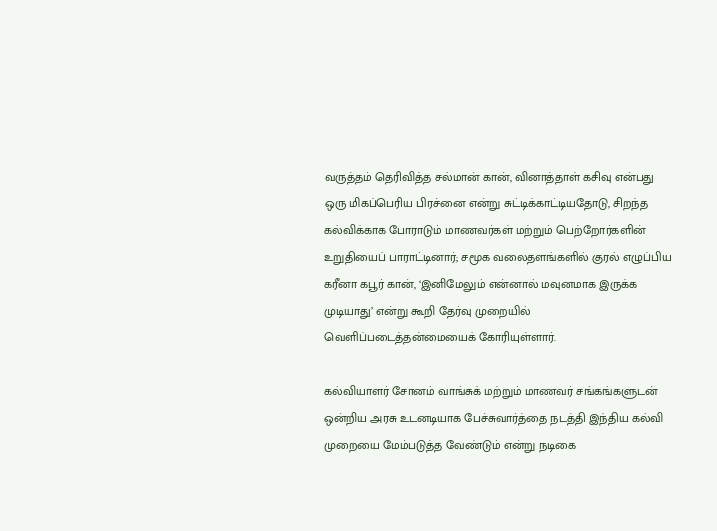வருத்தம் தெரிவித்த சல்மான் கான், வினாத்தாள் கசிவு என்பது ஒரு மிகப்பெரிய பிரச்னை என்று சுட்டிக்காட்டியதோடு, சிறந்த கல்விக்காக போராடும் மாணவர்கள் மற்றும் பெற்றோர்களின் உறுதியைப் பாராட்டினார்; சமூக வலைதளங்களில் குரல் எழுப்பிய கரீனா கபூர் கான், ‘இனிமேலும் என்னால் மவுனமாக இருக்க முடியாது’ என்று கூறி தேர்வு முறையில் வெளிப்படைத்தன்மையைக் கோரியுள்ளார்.

கல்வியாளர் சோனம் வாங்சுக் மற்றும் மாணவர் சங்கங்களுடன் ஒன்றிய அரசு உடனடியாக பேச்சுவார்த்தை நடத்தி இந்திய கல்வி முறையை மேம்படுத்த வேண்டும் என்று நடிகை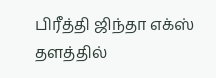பிரீத்தி ஜிந்தா எக்ஸ் தளத்தில்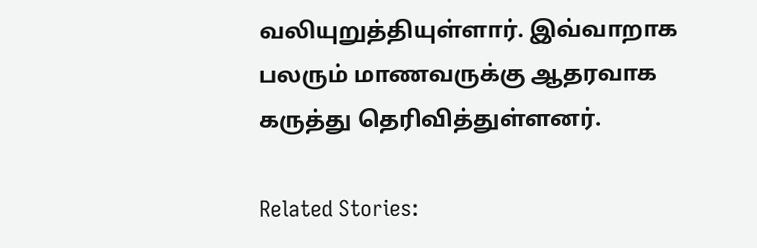வலியுறுத்தியுள்ளார். இவ்வாறாக பலரும் மாணவருக்கு ஆதரவாக கருத்து தெரிவித்துள்ளனர்.

Related Stories: